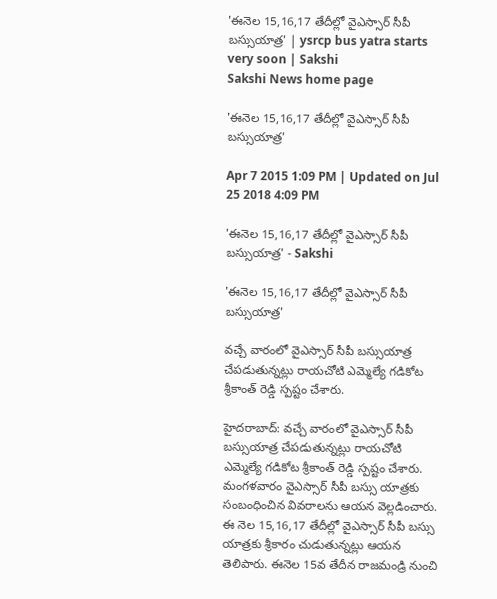'ఈనెల 15,16,17 తేదీల్లో వైఎస్సార్ సీపీ బస్సుయాత్ర' | ysrcp bus yatra starts very soon | Sakshi
Sakshi News home page

'ఈనెల 15,16,17 తేదీల్లో వైఎస్సార్ సీపీ బస్సుయాత్ర'

Apr 7 2015 1:09 PM | Updated on Jul 25 2018 4:09 PM

'ఈనెల 15,16,17 తేదీల్లో వైఎస్సార్ సీపీ బస్సుయాత్ర' - Sakshi

'ఈనెల 15,16,17 తేదీల్లో వైఎస్సార్ సీపీ బస్సుయాత్ర'

వచ్చే వారంలో వైఎస్సార్ సీపీ బస్సుయాత్ర చేపడుతున్నట్లు రాయచోటి ఎమ్మెల్యే గడికోట శ్రీకాంత్ రెడ్డి స్పష్టం చేశారు.

హైదరాబాద్: వచ్చే వారంలో వైఎస్సార్ సీపీ బస్సుయాత్ర చేపడుతున్నట్లు రాయచోటి ఎమ్మెల్యే గడికోట శ్రీకాంత్ రెడ్డి స్పష్టం చేశారు. మంగళవారం వైఎస్సార్ సీపీ బస్సు యాత్రకు సంబంధించిన వివరాలను ఆయన వెల్లడించారు. ఈ నెల 15,16,17 తేదీల్లో వైఎస్సార్ సీపీ బస్సు యాత్రకు శ్రీకారం చుడుతున్నట్లు ఆయన తెలిపారు. ఈనెల 15వ తేదీన రాజమండ్రి నుంచి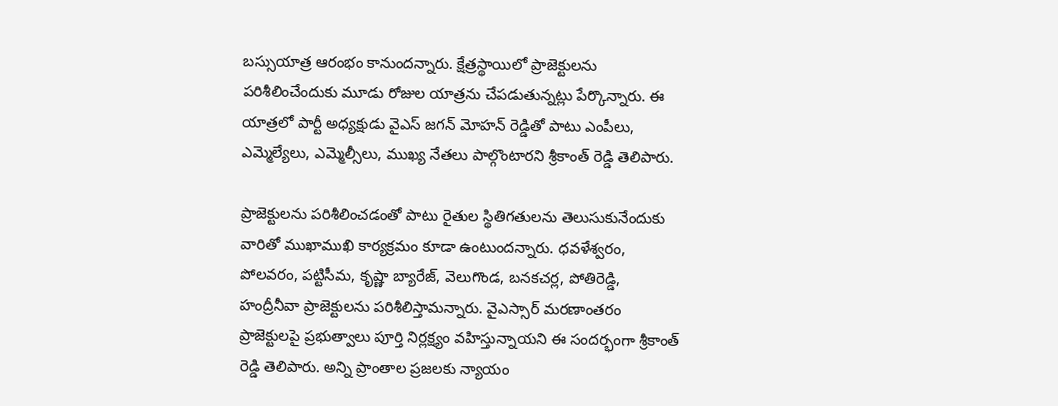బస్సుయాత్ర ఆరంభం కానుందన్నారు. క్షేత్రస్థాయిలో ప్రాజెక్టులను పరిశీలించేందుకు మూడు రోజుల యాత్రను చేపడుతున్నట్లు పేర్కొన్నారు. ఈ యాత్రలో పార్టీ అధ్యక్షుడు వైఎస్ జగన్ మోహన్ రెడ్డితో పాటు ఎంపీలు, ఎమ్మెల్యేలు, ఎమ్మెల్సీలు, ముఖ్య నేతలు పాల్గొంటారని శ్రీకాంత్ రెడ్డి తెలిపారు.

ప్రాజెక్టులను పరిశీలించడంతో పాటు రైతుల స్థితిగతులను తెలుసుకునేందుకు వారితో ముఖాముఖి కార్యక్రమం కూడా ఉంటుందన్నారు. ధవళేశ్వరం, పోలవరం, పట్టిసీమ, కృష్ణా బ్యారేజ్, వెలుగొండ, బనకచర్ల, పోతిరెడ్డి, హంద్రీనీవా ప్రాజెక్టులను పరిశీలిస్తామన్నారు. వైఎస్సార్ మరణాంతరం ప్రాజెక్టులపై ప్రభుత్వాలు పూర్తి నిర్లక్ష్యం వహిస్తున్నాయని ఈ సందర్భంగా శ్రీకాంత్ రెడ్డి తెలిపారు. అన్ని ప్రాంతాల ప్రజలకు న్యాయం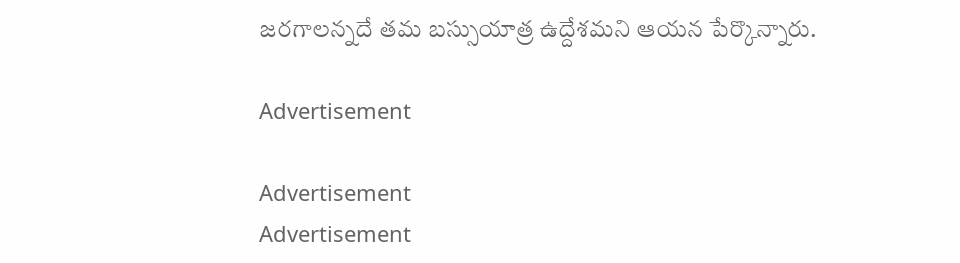జరగాలన్నదే తమ బస్సుయాత్ర ఉద్దేశమని ఆయన పేర్కొన్నారు.

Advertisement

Advertisement
Advertisement